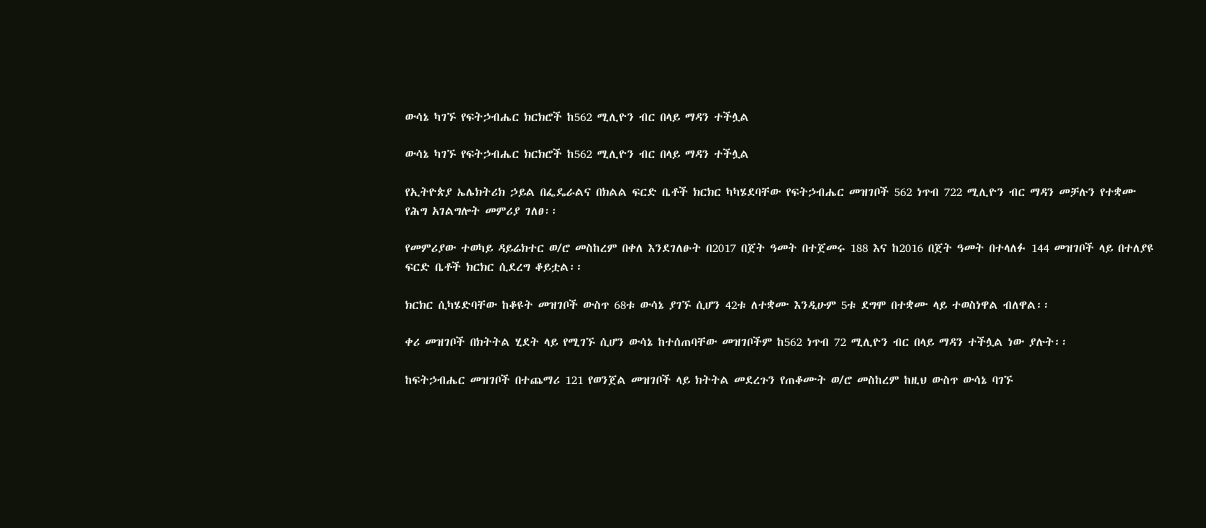ውሳኔ ካገኙ የፍትኃብሔር ክርክሮች ከ562 ሚሊዮን ብር በላይ ማዳን ተችሏል

ውሳኔ ካገኙ የፍትኃብሔር ክርክሮች ከ562 ሚሊዮን ብር በላይ ማዳን ተችሏል

የኢትዮጵያ ኤሌክትሪክ ኃይል በፌዴራልና በክልል ፍርድ ቤቶች ክርክር ካካሄደባቸው የፍትኃብሔር መዝገቦች 562 ነጥብ 722 ሚሊዮን ብር ማዳን መቻሉን የተቋሙ የሕግ አገልግሎት መምሪያ ገለፀ፡፡

የመምሪያው ተወካይ ዳይሬክተር ወ/ሮ መስከረም በቀለ እንደገለፁት በ2017 በጀት ዓመት በተጀመሩ 188 እና ከ2016 በጀት ዓመት በተላለፉ 144 መዝገቦች ላይ በተለያዩ ፍርድ ቤቶች ክርክር ሲደረግ ቆይቷል፡፡

ክርክር ሲካሄድባቸው ከቆዩት መዝገቦች ውስጥ 68ቱ ውሳኔ ያገኙ ሲሆን 42ቱ ለተቋሙ እንዲሁም 5ቱ ደግሞ በተቋሙ ላይ ተወስነዋል ብለዋል፡፡

ቀሪ መዝገቦች በክትትል ሂደት ላይ የሚገኙ ሲሆን ውሳኔ ከተሰጠባቸው መዝገቦችም ከ562 ነጥብ 72 ሚሊዮን ብር በላይ ማዳን ተችሏል ነው ያሉት፡፡

ከፍትኃብሔር መዝገቦች በተጨማሪ 121 የወንጀል መዝገቦች ላይ ክትትል መደረጉን የጠቆሙት ወ/ሮ መስከረም ከዚህ ውስጥ ውሳኔ ባገኙ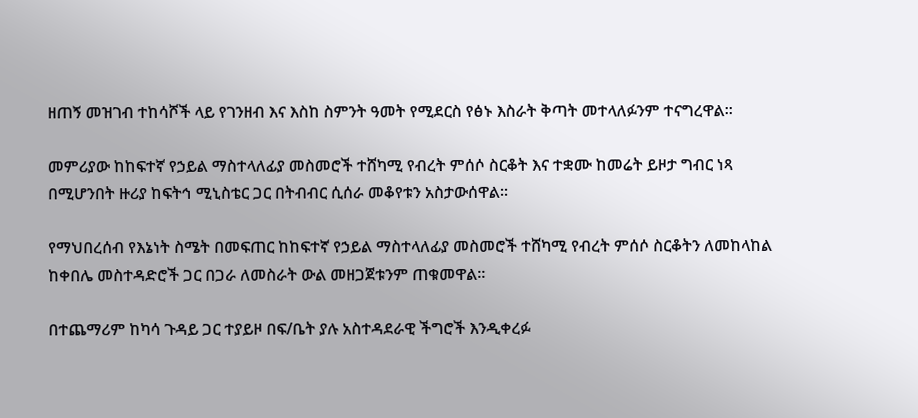ዘጠኝ መዝገብ ተከሳሾች ላይ የገንዘብ እና እስከ ስምንት ዓመት የሚደርስ የፅኑ እስራት ቅጣት መተላለፉንም ተናግረዋል፡፡

መምሪያው ከከፍተኛ የኃይል ማስተላለፊያ መስመሮች ተሸካሚ የብረት ምሰሶ ስርቆት እና ተቋሙ ከመሬት ይዞታ ግብር ነጻ በሚሆንበት ዙሪያ ከፍትኅ ሚኒስቴር ጋር በትብብር ሲሰራ መቆየቱን አስታውሰዋል፡፡

የማህበረሰብ የእኔነት ስሜት በመፍጠር ከከፍተኛ የኃይል ማስተላለፊያ መስመሮች ተሸካሚ የብረት ምሰሶ ስርቆትን ለመከላከል ከቀበሌ መስተዳድሮች ጋር በጋራ ለመስራት ውል መዘጋጀቱንም ጠቁመዋል።

በተጨማሪም ከካሳ ጉዳይ ጋር ተያይዞ በፍ/ቤት ያሉ አስተዳደራዊ ችግሮች እንዲቀረፉ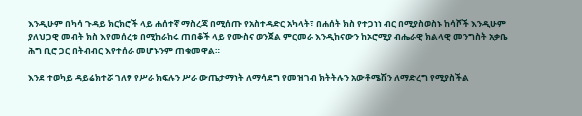እንዲሁም በካሳ ጉዳይ ክርክሮች ላይ ሐሰተኛ ማስረጃ በሚሰጡ የአስተዳድር አካላት፣ በሐሰት ክስ የተጋነነ ብር በሚያስወስኑ ከሳሾች እንዲሁም ያለህጋዊ መብት ክስ እየመሰረቱ በሚከራከሩ ጠበቆች ላይ የሙስና ወንጀል ምርመራ እንዲከናውን ከኦሮሚያ ብሔራዊ ክልላዊ መንግስት አቃቤ ሕግ ቢሮ ጋር በትብብር እየተሰራ መሆኑንም ጠቁመዋል።

እንደ ተወካይ ዳይሬክተሯ ገለፃ የሥራ ክፍሉን ሥራ ውጤታማነት ለማሳደግ የመዝገብ ክትትሉን አውቶሜሽን ለማድረግ የሚያስችል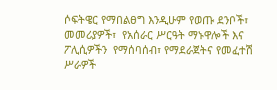ሶፍትዌር የማበልፀግ እንዲሁም የወጡ ደንቦች፣ መመሪያዎች፣  የአሰራር ሥርዓት ማኑዋሎች እና ፖሊሲዎችን  የማሰባሰብ፣ የማደራጀትና የመፈተሽ ሥራዎች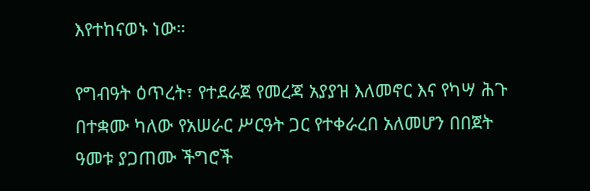እየተከናወኑ ነው።

የግብዓት ዕጥረት፣ የተደራጀ የመረጃ አያያዝ እለመኖር እና የካሣ ሕጉ በተቋሙ ካለው የአሠራር ሥርዓት ጋር የተቀራረበ አለመሆን በበጀት ዓመቱ ያጋጠሙ ችግሮች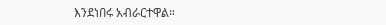እንደነበሩ አብራርተዋል።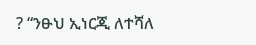? “ንፁህ ኢነርጂ ለተሻለ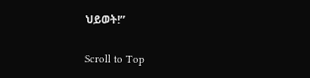ህይወት!”

Scroll to Top